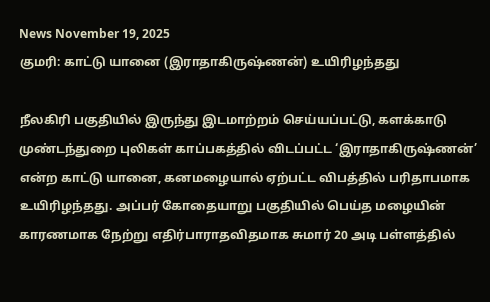News November 19, 2025
குமரி: காட்டு யானை (இராதாகிருஷ்ணன்) உயிரிழந்தது

நீலகிரி பகுதியில் இருந்து இடமாற்றம் செய்யப்பட்டு, களக்காடு முண்டந்துறை புலிகள் காப்பகத்தில் விடப்பட்ட ‘இராதாகிருஷ்ணன்’ என்ற காட்டு யானை, கனமழையால் ஏற்பட்ட விபத்தில் பரிதாபமாக உயிரிழந்தது. அப்பர் கோதையாறு பகுதியில் பெய்த மழையின் காரணமாக நேற்று எதிர்பாராதவிதமாக சுமார் 20 அடி பள்ளத்தில்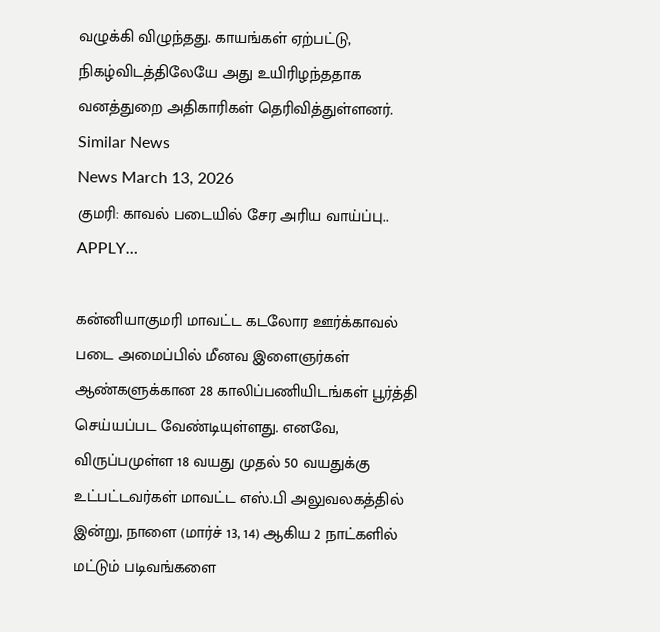வழுக்கி விழுந்தது. காயங்கள் ஏற்பட்டு, நிகழ்விடத்திலேயே அது உயிரிழந்ததாக வனத்துறை அதிகாரிகள் தெரிவித்துள்ளனர்.
Similar News
News March 13, 2026
குமரி: காவல் படையில் சேர அரிய வாய்ப்பு.. APPLY…

கன்னியாகுமரி மாவட்ட கடலோர ஊர்க்காவல் படை அமைப்பில் மீனவ இளைஞர்கள் ஆண்களுக்கான 28 காலிப்பணியிடங்கள் பூர்த்தி செய்யப்பட வேண்டியுள்ளது. எனவே, விருப்பமுள்ள 18 வயது முதல் 50 வயதுக்கு உட்பட்டவர்கள் மாவட்ட எஸ்.பி அலுவலகத்தில் இன்று, நாளை (மார்ச் 13, 14) ஆகிய 2 நாட்களில் மட்டும் படிவங்களை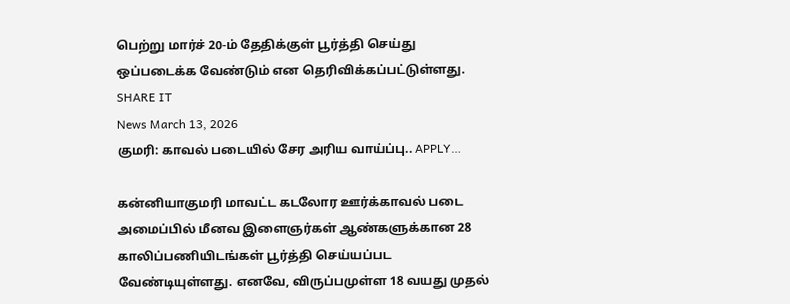பெற்று மார்ச் 20-ம் தேதிக்குள் பூர்த்தி செய்து ஒப்படைக்க வேண்டும் என தெரிவிக்கப்பட்டுள்ளது. SHARE IT
News March 13, 2026
குமரி: காவல் படையில் சேர அரிய வாய்ப்பு.. APPLY…

கன்னியாகுமரி மாவட்ட கடலோர ஊர்க்காவல் படை அமைப்பில் மீனவ இளைஞர்கள் ஆண்களுக்கான 28 காலிப்பணியிடங்கள் பூர்த்தி செய்யப்பட வேண்டியுள்ளது. எனவே, விருப்பமுள்ள 18 வயது முதல்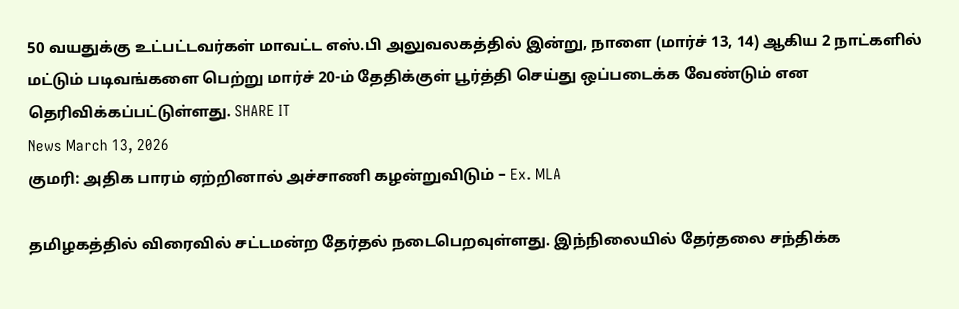50 வயதுக்கு உட்பட்டவர்கள் மாவட்ட எஸ்.பி அலுவலகத்தில் இன்று, நாளை (மார்ச் 13, 14) ஆகிய 2 நாட்களில் மட்டும் படிவங்களை பெற்று மார்ச் 20-ம் தேதிக்குள் பூர்த்தி செய்து ஒப்படைக்க வேண்டும் என தெரிவிக்கப்பட்டுள்ளது. SHARE IT
News March 13, 2026
குமரி: அதிக பாரம் ஏற்றினால் அச்சாணி கழன்றுவிடும் – Ex. MLA

தமிழகத்தில் விரைவில் சட்டமன்ற தேர்தல் நடைபெறவுள்ளது. இந்நிலையில் தேர்தலை சந்திக்க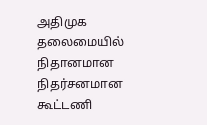அதிமுக தலைமையில் நிதானமான நிதர்சனமான கூட்டணி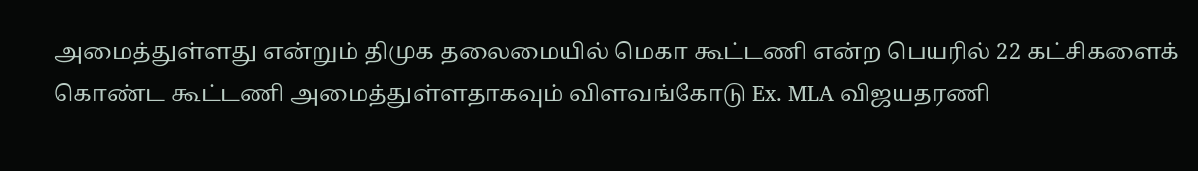அமைத்துள்ளது என்றும் திமுக தலைமையில் மெகா கூட்டணி என்ற பெயரில் 22 கட்சிகளைக் கொண்ட கூட்டணி அமைத்துள்ளதாகவும் விளவங்கோடு Ex. MLA விஜயதரணி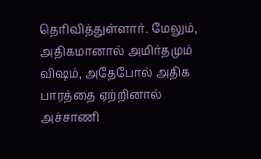தெரிவித்துள்ளார். மேலும், அதிகமானால் அமிர்தமும் விஷம், அதேபோல் அதிக பாரத்தை ஏற்றினால் அச்சாணி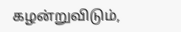கழன்றுவிடும்,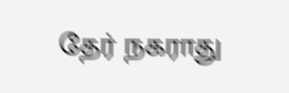தேர் நகராது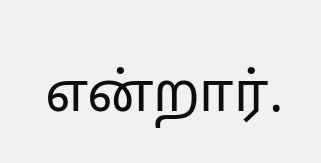என்றார்.